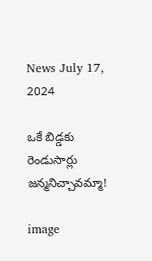News July 17, 2024

ఒకే బిడ్డకు రెండుసార్లు జన్మనిచ్చావమ్మా!

image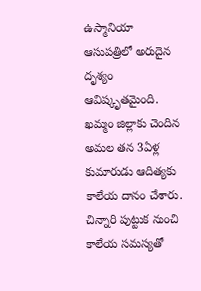ఉస్మానియా ఆసుపత్రిలో అరుదైన దృశ్యం ఆవిష్కృతమైంది. ఖమ్మం జిల్లాకు చెందిన అమల తన 3ఏళ్ల కుమారుడు ఆదిత్యకు కాలేయ దానం చేశారు. చిన్నారి పుట్టుక నుంచి కాలేయ సమస్యతో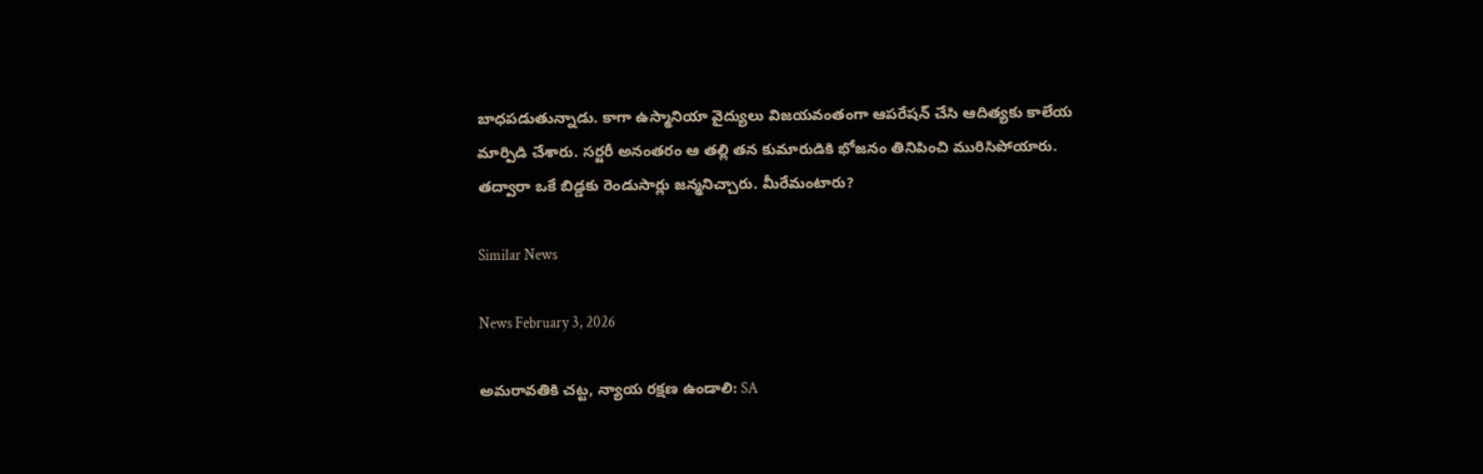బాధపడుతున్నాడు. కాగా ఉస్మానియా వైద్యులు విజయవంతంగా ఆపరేషన్ చేసి ఆదిత్యకు కాలేయ మార్పిడి చేశారు. సర్జరీ అనంతరం ఆ తల్లి తన కుమారుడికి భోజనం తినిపించి మురిసిపోయారు. తద్వారా ఒకే బిడ్డకు రెండుసార్లు జన్మనిచ్చారు. మీరేమంటారు?

Similar News

News February 3, 2026

అమరావతికి చట్ట, న్యాయ రక్షణ ఉండాలి: SA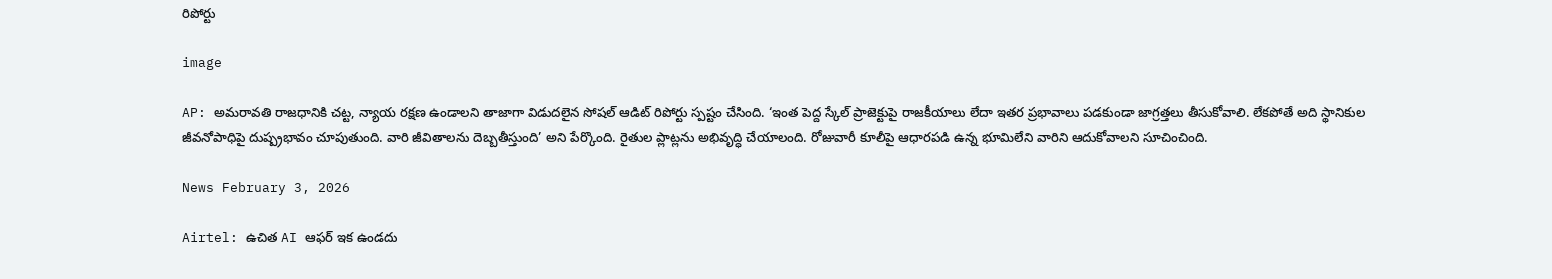రిపోర్టు

image

AP: అమరావతి రాజధానికి చట్ట, న్యాయ రక్షణ ఉండాలని తాజాగా విడుదలైన సోషల్ ఆడిట్ రిపోర్టు స్పష్టం చేసింది. ‘ఇంత పెద్ద స్కేల్ ప్రాజెక్టుపై రాజకీయాలు లేదా ఇతర ప్రభావాలు పడకుండా జాగ్రత్తలు తీసుకోవాలి. లేకపోతే అది స్థానికుల జీవనోపాధిపై దుష్ప్రభావం చూపుతుంది. వారి జీవితాలను దెబ్బతీస్తుంది’ అని పేర్కొంది. రైతుల ప్లాట్లను అభివృద్ధి చేయాలంది. రోజువారీ కూలీపై ఆధారపడి ఉన్న భూమిలేని వారిని ఆదుకోవాలని సూచించింది.

News February 3, 2026

Airtel: ఉచిత AI ఆఫర్ ఇక ఉండదు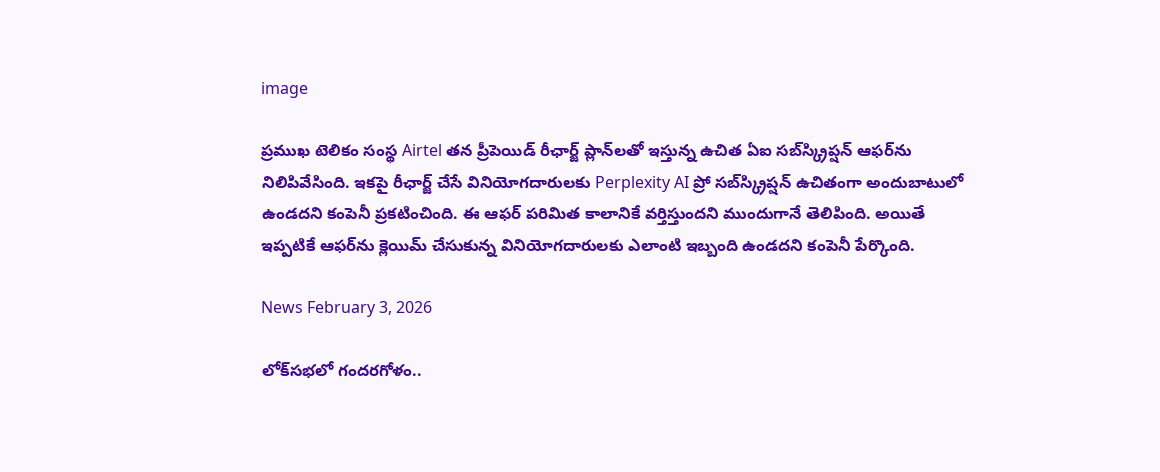image

ప్రముఖ టెలికం సంస్థ Airtel తన ప్రీపెయిడ్ రీఛార్జ్ ప్లాన్‌లతో ఇస్తున్న ఉచిత ఏఐ సబ్‌స్క్రిప్షన్ ఆఫర్‌ను నిలిపివేసింది. ఇకపై రీఛార్జ్ చేసే వినియోగదారులకు Perplexity AI ప్రో సబ్‌స్క్రిప్షన్ ఉచితంగా అందుబాటులో ఉండదని కంపెనీ ప్రకటించింది. ఈ ఆఫర్ పరిమిత కాలానికే వర్తిస్తుందని ముందుగానే తెలిపింది. అయితే ఇప్పటికే ఆఫర్‌ను క్లెయిమ్ చేసుకున్న వినియోగదారులకు ఎలాంటి ఇబ్బంది ఉండదని కంపెనీ పేర్కొంది.

News February 3, 2026

లోక్‌సభలో గందరగోళం..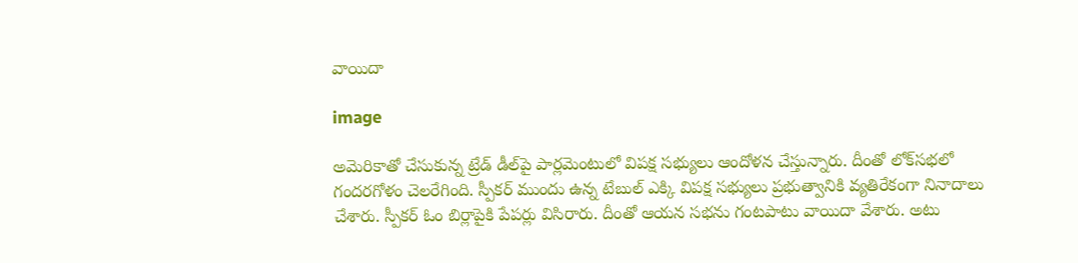వాయిదా

image

అమెరికాతో చేసుకున్న ట్రేడ్ డీల్‌పై పార్లమెంటులో విపక్ష సభ్యులు ఆందోళన చేస్తున్నారు. దీంతో లోక్‌సభలో గందరగోళం చెలరేగింది. స్పీకర్ ముందు ఉన్న టేబుల్ ఎక్కి విపక్ష సభ్యులు ప్రభుత్వానికి వ్యతిరేకంగా నినాదాలు చేశారు. స్పీకర్ ఓం బిర్లాపైకి పేపర్లు విసిరారు. దీంతో ఆయన సభను గంటపాటు వాయిదా వేశారు. అటు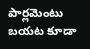పార్లమెంటు బయట కూడా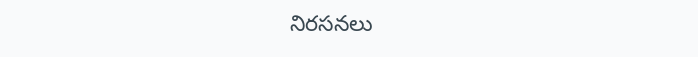నిరసనలు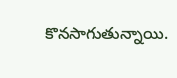కొనసాగుతున్నాయి.